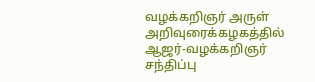வழக்கறிஞர் அருள் அறிவுரைக்கழகத்தில் ஆஜர்-வழக்கறிஞர் சந்திப்பு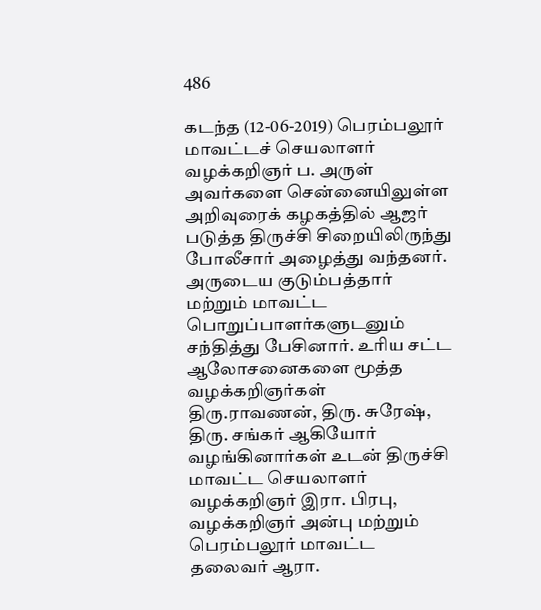486

கடந்த (12-06-2019) பெரம்பலூர் மாவட்டச் செயலாளர் வழக்கறிஞர் ப. அருள் அவர்களை சென்னையிலுள்ள அறிவுரைக் கழகத்தில் ஆஜர் படுத்த திருச்சி சிறையிலிருந்து போலீசார் அழைத்து வந்தனர். அருடைய குடும்பத்தார் மற்றும் மாவட்ட பொறுப்பாளர்களுடனும் சந்தித்து பேசினார். உரிய சட்ட ஆலோசனைகளை மூத்த வழக்கறிஞர்கள் திரு.ராவணன், திரு. சுரேஷ், திரு. சங்கர் ஆகியோர் வழங்கினார்கள் உடன் திருச்சி மாவட்ட செயலாளர் வழக்கறிஞர் இரா. பிரபு, வழக்கறிஞர் அன்பு மற்றும் பெரம்பலூர் மாவட்ட தலைவர் ஆரா.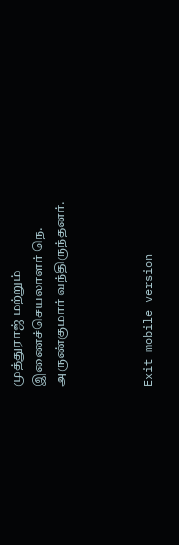முத்துராஜ் மற்றும் இணைச்செயலாளர் நெ. அருண்குமார் வந்திருந்தனர்.



Exit mobile version